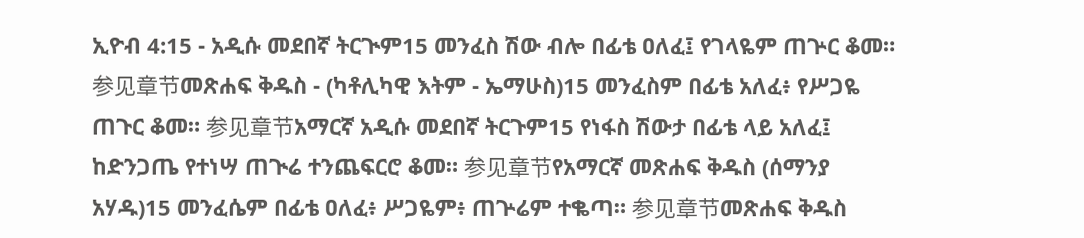ኢዮብ 4:15 - አዲሱ መደበኛ ትርጒም15 መንፈስ ሽው ብሎ በፊቴ ዐለፈ፤ የገላዬም ጠጕር ቆመ። 参见章节መጽሐፍ ቅዱስ - (ካቶሊካዊ እትም - ኤማሁስ)15 መንፈስም በፊቴ አለፈ፥ የሥጋዬ ጠጉር ቆመ። 参见章节አማርኛ አዲሱ መደበኛ ትርጉም15 የነፋስ ሽውታ በፊቴ ላይ አለፈ፤ ከድንጋጤ የተነሣ ጠጒሬ ተንጨፍርሮ ቆመ። 参见章节የአማርኛ መጽሐፍ ቅዱስ (ሰማንያ አሃዱ)15 መንፈሴም በፊቴ ዐለፈ፥ ሥጋዬም፥ ጠጕሬም ተቈጣ። 参见章节መጽሐፍ ቅዱስ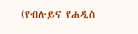(የብሉይና የሐዲስ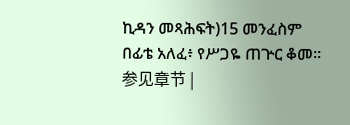ኪዳን መጻሕፍት)15 መንፈስም በፊቴ አለፈ፥ የሥጋዬ ጠጕር ቆመ። 参见章节 |